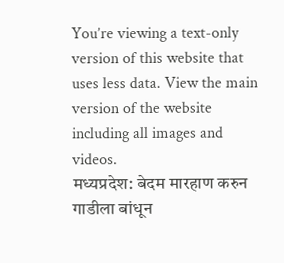You’re viewing a text-only version of this website that uses less data. View the main version of the website including all images and videos.
मध्यप्रदेश: बेदम मारहाण करुन गाडीला बांधून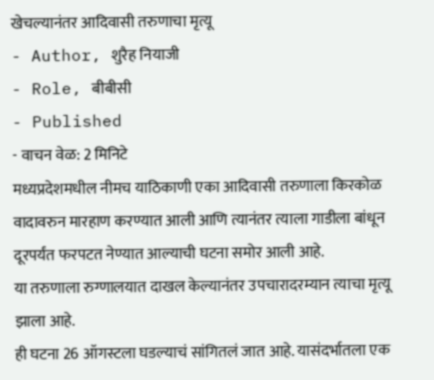खेचल्यानंतर आदिवासी तरुणाचा मृत्यू
- Author, शुरैह नियाजी
- Role, बीबीसी
- Published
- वाचन वेळ: 2 मिनिटे
मध्यप्रदेशमधील नीमच याठिकाणी एका आदिवासी तरुणाला किरकोळ वादावरुन मारहाण करण्यात आली आणि त्यानंतर त्याला गाडीला बांधून दूरपर्यंत फरपटत नेण्यात आल्याची घटना समोर आली आहे.
या तरुणाला रुग्णालयात दाखल केल्यानंतर उपचारादरम्यान त्याचा मृत्यू झाला आहे.
ही घटना 26 ऑगस्टला घडल्याचं सांगितलं जात आहे. यासंदर्भातला एक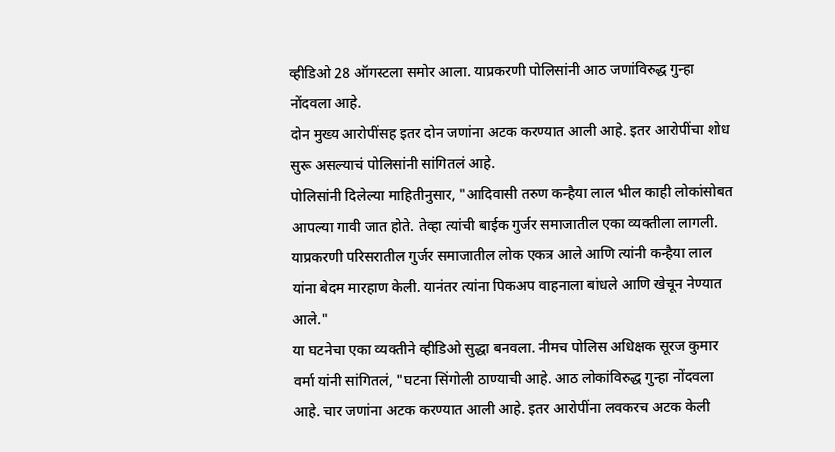व्हीडिओ 28 ऑगस्टला समोर आला. याप्रकरणी पोलिसांनी आठ जणांविरुद्ध गुन्हा नोंदवला आहे.
दोन मुख्य आरोपींसह इतर दोन जणांना अटक करण्यात आली आहे. इतर आरोपींचा शोध सुरू असल्याचं पोलिसांनी सांगितलं आहे.
पोलिसांनी दिलेल्या माहितीनुसार, "आदिवासी तरुण कन्हैया लाल भील काही लोकांसोबत आपल्या गावी जात होते. तेव्हा त्यांची बाईक गुर्जर समाजातील एका व्यक्तीला लागली. याप्रकरणी परिसरातील गुर्जर समाजातील लोक एकत्र आले आणि त्यांनी कन्हैया लाल यांना बेदम मारहाण केली. यानंतर त्यांना पिकअप वाहनाला बांधले आणि खेचून नेण्यात आले."
या घटनेचा एका व्यक्तीने व्हीडिओ सुद्धा बनवला. नीमच पोलिस अधिक्षक सूरज कुमार वर्मा यांनी सांगितलं, "घटना सिंगोली ठाण्याची आहे. आठ लोकांविरुद्ध गुन्हा नोंदवला आहे. चार जणांना अटक करण्यात आली आहे. इतर आरोपींना लवकरच अटक केली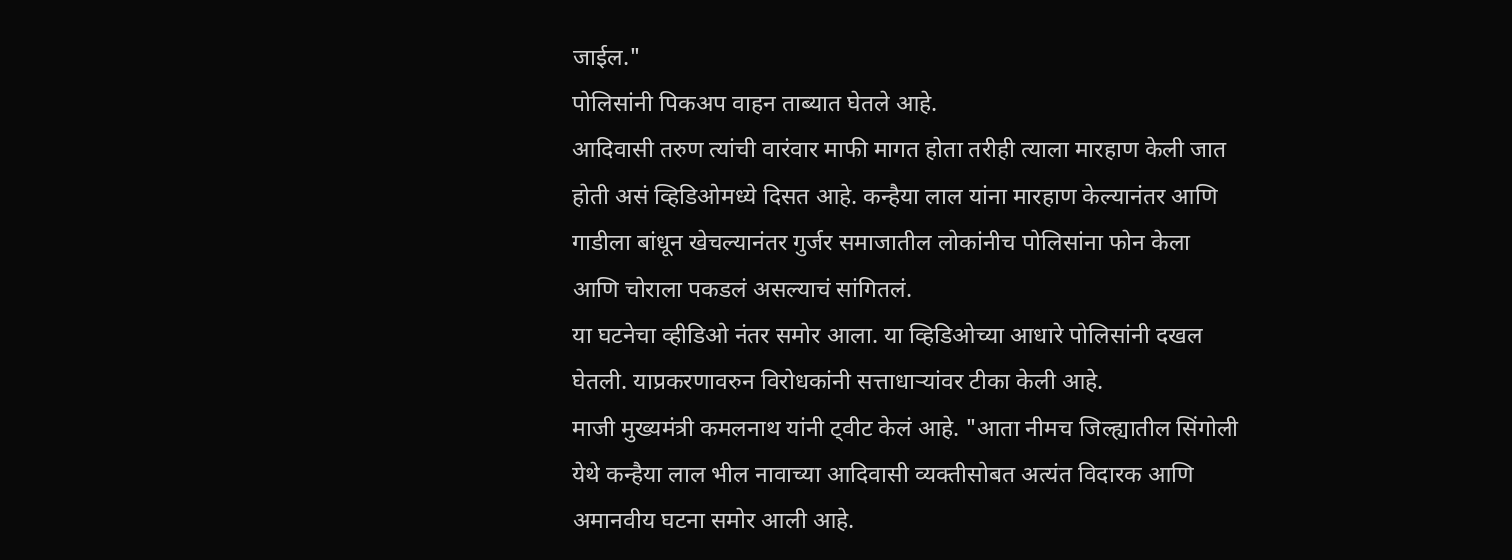जाईल."
पोलिसांनी पिकअप वाहन ताब्यात घेतले आहे.
आदिवासी तरुण त्यांची वारंवार माफी मागत होता तरीही त्याला मारहाण केली जात होती असं व्हिडिओमध्ये दिसत आहे. कन्हैया लाल यांना मारहाण केल्यानंतर आणि गाडीला बांधून खेचल्यानंतर गुर्जर समाजातील लोकांनीच पोलिसांना फोन केला आणि चोराला पकडलं असल्याचं सांगितलं.
या घटनेचा व्हीडिओ नंतर समोर आला. या व्हिडिओच्या आधारे पोलिसांनी दखल घेतली. याप्रकरणावरुन विरोधकांनी सत्ताधाऱ्यांवर टीका केली आहे.
माजी मुख्यमंत्री कमलनाथ यांनी ट्वीट केलं आहे. "आता नीमच जिल्ह्यातील सिंगोली येथे कन्हैया लाल भील नावाच्या आदिवासी व्यक्तीसोबत अत्यंत विदारक आणि अमानवीय घटना समोर आली आहे.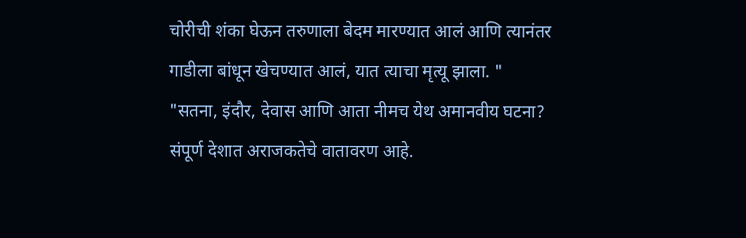चोरीची शंका घेऊन तरुणाला बेदम मारण्यात आलं आणि त्यानंतर गाडीला बांधून खेचण्यात आलं, यात त्याचा मृत्यू झाला. "
"सतना, इंदौर, देवास आणि आता नीमच येथ अमानवीय घटना? संपूर्ण देशात अराजकतेचे वातावरण आहे.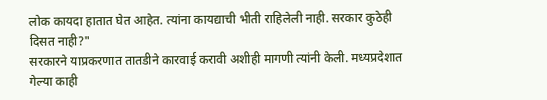लोक कायदा हातात घेत आहेत. त्यांना कायद्याची भीती राहिलेली नाही. सरकार कुठेही दिसत नाही?"
सरकारने याप्रकरणात तातडीने कारवाई करावी अशीही मागणी त्यांनी केली. मध्यप्रदेशात गेल्या काही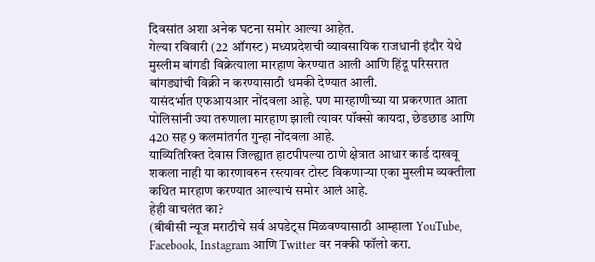दिवसांत अशा अनेक घटना समोर आल्या आहेत.
गेल्या रविवारी (22 ऑगस्ट) मध्यप्रदेशची व्यावसायिक राजधानी इंदौर येथे मुस्लीम बांगडी विक्रेत्याला मारहाण केरण्यात आली आणि हिंदू परिसरात बांगड्यांची विक्री न करण्यासाठी धमकी देण्यात आली.
यासंदर्भात एफआयआर नोंदवला आहे. पण मारहाणीच्या या प्रकरणात आता पोलिसांनी ज्या तरुणाला मारहाण झाली त्यावर पॉक्सो कायदा, छेडछाड आणि 420 सह 9 कलमांतर्गत गुन्हा नोंदवला आहे.
याव्यितिरिक्त देवास जिल्ह्यात हाटपीपल्या ठाणे क्षेत्रात आधार कार्ड दाखवू शकला नाही या कारणावरुन रस्त्यावर टोस्ट विकणाऱ्या एका मुस्लीम व्यक्तीला कथित मारहाण करण्यात आल्याचं समोर आलं आहे.
हेही वाचलंत का?
(बीबीसी न्यूज मराठीचे सर्व अपडेट्स मिळवण्यासाठी आम्हाला YouTube, Facebook, Instagram आणि Twitter वर नक्की फॉलो करा.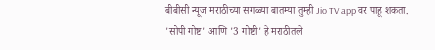बीबीसी न्यूज मराठीच्या सगळ्या बातम्या तुम्ही Jio TV app वर पाहू शकता.
'सोपी गोष्ट' आणि '3 गोष्टी' हे मराठीतले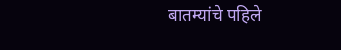बातम्यांचे पहिले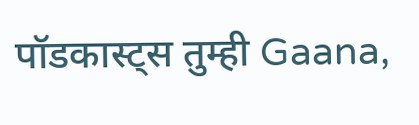पॉडकास्ट्स तुम्ही Gaana,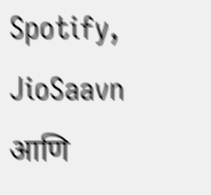Spotify, JioSaavn आणि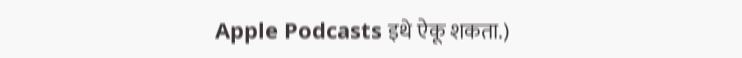Apple Podcasts इथे ऐकू शकता.)